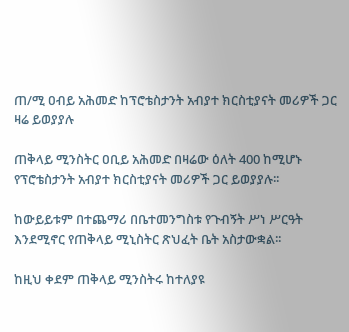ጠ/ሚ ዐብይ አሕመድ ከፕሮቴስታንት አብያተ ክርስቲያናት መሪዎች ጋር ዛሬ ይወያያሉ

ጠቅላይ ሚንስትር ዐቢይ አሕመድ በዛሬው ዕለት 400 ከሚሆኑ የፕሮቴስታንት አብያተ ክርስቲያናት መሪዎች ጋር ይወያያሉ፡፡

ከውይይቱም በተጨማሪ በቤተመንግስቱ የጉብኝት ሥነ ሥርዓት እንደሚኖር የጠቅላይ ሚኒስትር ጽህፈት ቤት አስታውቋል፡፡

ከዚህ ቀደም ጠቅላይ ሚንስትሩ ከተለያዩ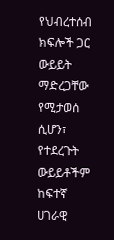የህብረተሰብ ክፍሎች ጋር ውይይት ማድረጋቸው የሚታወሰ ሲሆን፣ የተደረጉት ውይይቶችም ከፍተኛ ሀገራዊ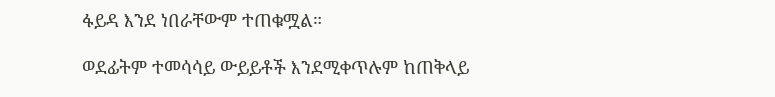ፋይዳ እንደ ነበራቸውም ተጠቁሟል።

ወደፊትም ተመሳሳይ ውይይቶች እንደሚቀጥሉም ከጠቅላይ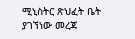ሚኒስትር ጽህፈት ቤት ያገኘነው መረጃ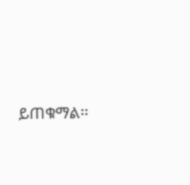ይጠቁማል፡፡